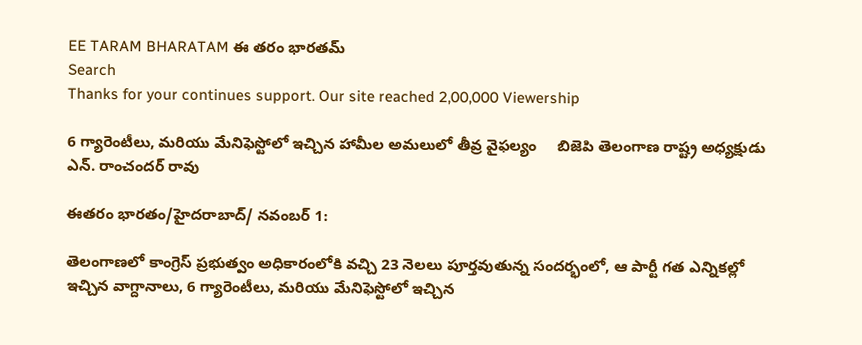EE TARAM BHARATAM ఈ తరం భారతమ్
Search
Thanks for your continues support. Our site reached 2,00,000 Viewership

6 గ్యారెంటీలు, మరియు మేనిఫెస్టోలో ఇచ్చిన హామీల అమలులో తీవ్ర వైఫల్యం     బిజెపి తెలంగాణ రాష్ట్ర అధ్యక్షుడు ఎన్. రాంచందర్ రావు

ఈతరం భారతం/హైదరాబాద్/ నవంబర్ 1:

తెలంగాణలో కాంగ్రెస్ ప్రభుత్వం అధికారంలోకి వచ్చి 23 నెలలు పూర్తవుతున్న సందర్భంలో, ఆ పార్టీ గత ఎన్నికల్లో ఇచ్చిన వాగ్దానాలు, 6 గ్యారెంటీలు, మరియు మేనిఫెస్టోలో ఇచ్చిన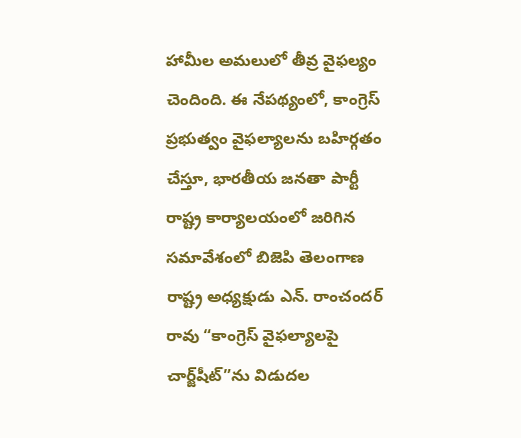హామీల అమలులో తీవ్ర వైఫల్యం చెందింది. ఈ నేపథ్యంలో, కాంగ్రెస్ ప్రభుత్వం వైఫల్యాలను బహిర్గతం చేస్తూ, భారతీయ జనతా పార్టీ రాష్ట్ర కార్యాలయంలో జరిగిన సమావేశంలో బిజెపి తెలంగాణ రాష్ట్ర అధ్యక్షుడు ఎన్. రాంచందర్ రావు “కాంగ్రెస్ వైఫల్యాలపై చార్జ్‌షీట్”ను విడుదల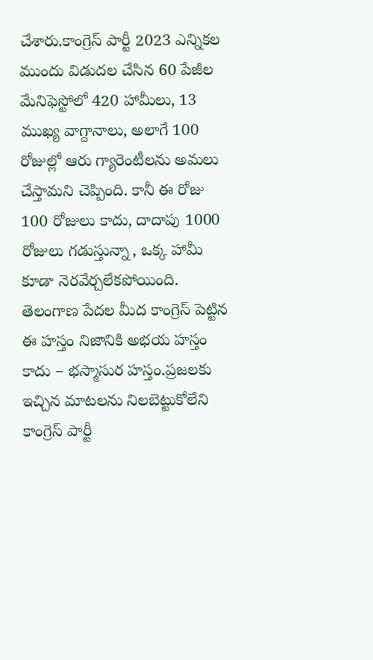చేశారు.కాంగ్రెస్ పార్టీ 2023 ఎన్నికల ముందు విడుదల చేసిన 60 పేజీల మేనిఫెస్టోలో 420 హామీలు, 13 ముఖ్య వాగ్దానాలు, అలాగే 100 రోజుల్లో ఆరు గ్యారెంటీలను అమలు చేస్తామని చెప్పింది. కానీ ఈ రోజు 100 రోజులు కాదు, దాదాపు 1000 రోజులు గడుస్తున్నా, ఒక్క హామీ కూడా నెరవేర్చలేకపోయింది. తెలంగాణ పేదల మీద కాంగ్రెస్ పెట్టిన ఈ హస్తం నిజానికి అభయ హస్తం కాదు – భస్మాసుర హస్తం.ప్రజలకు ఇచ్చిన మాటలను నిలబెట్టుకోలేని కాంగ్రెస్ పార్టీ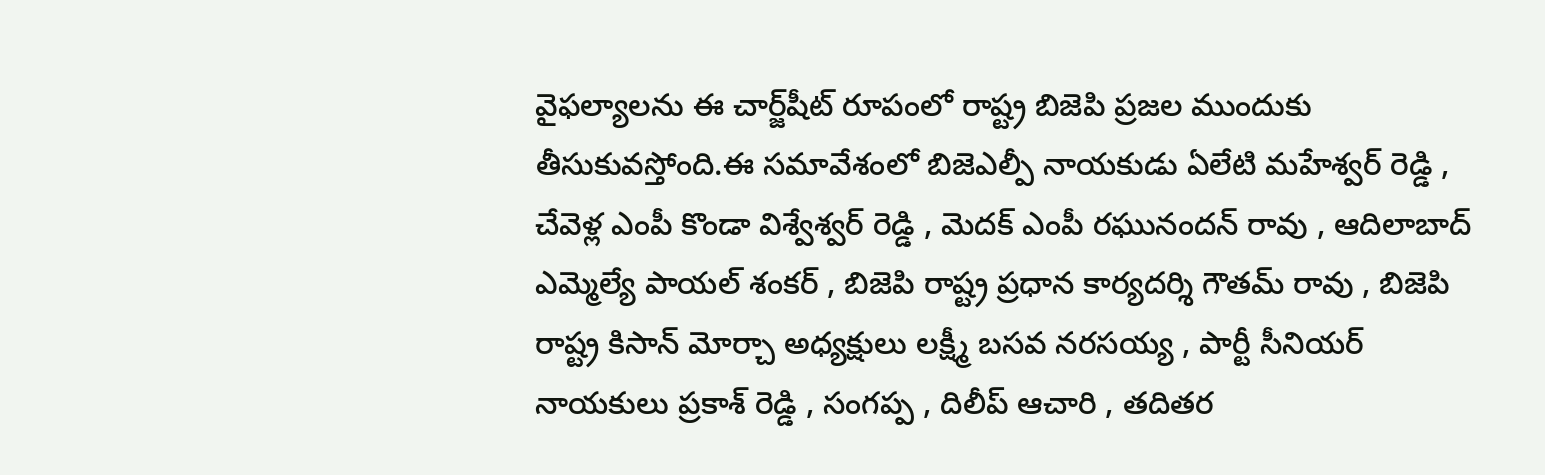వైఫల్యాలను ఈ చార్జ్‌షీట్ రూపంలో రాష్ట్ర బిజెపి ప్రజల ముందుకు తీసుకువస్తోంది.ఈ సమావేశంలో బిజెఎల్పీ నాయకుడు ఏలేటి మహేశ్వర్ రెడ్డి , చేవెళ్ల ఎంపీ కొండా విశ్వేశ్వర్ రెడ్డి , మెదక్ ఎంపీ రఘునందన్ రావు , ఆదిలాబాద్ ఎమ్మెల్యే పాయల్ శంకర్ , బిజెపి రాష్ట్ర ప్రధాన కార్యదర్శి గౌతమ్ రావు , బిజెపి రాష్ట్ర కిసాన్ మోర్చా అధ్యక్షులు లక్ష్మీ బసవ నరసయ్య , పార్టీ సీనియర్ నాయకులు ప్రకాశ్ రెడ్డి , సంగప్ప , దిలీప్ ఆచారి , తదితర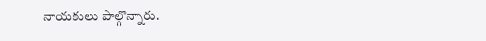నాయకులు పాల్గొన్నారు.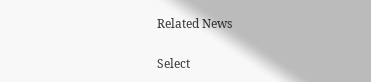Related News

Select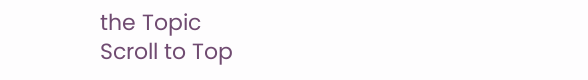the Topic
Scroll to Top